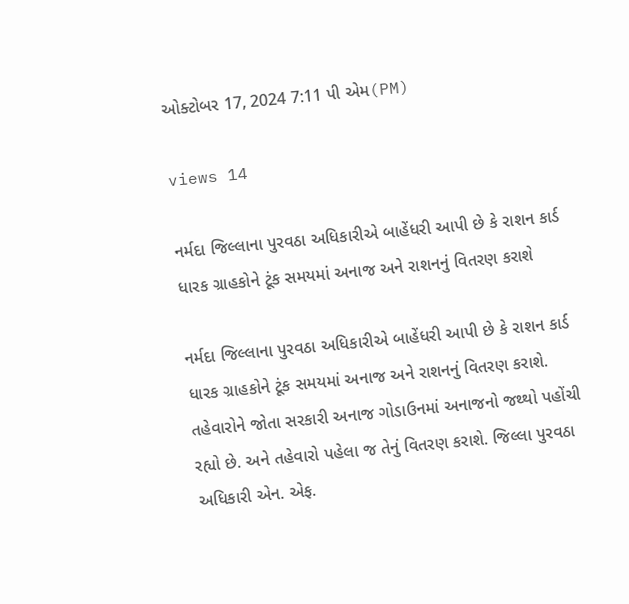ઓક્ટોબર 17, 2024 7:11 પી એમ(PM)

views 14

નર્મદા જિલ્લાના પુરવઠા અધિકારીએ બાહેંધરી આપી છે કે રાશન કાર્ડ ધારક ગ્રાહકોને ટૂંક સમયમાં અનાજ અને રાશનનું વિતરણ કરાશે

નર્મદા જિલ્લાના પુરવઠા અધિકારીએ બાહેંધરી આપી છે કે રાશન કાર્ડ ધારક ગ્રાહકોને ટૂંક સમયમાં અનાજ અને રાશનનું વિતરણ કરાશે. તહેવારોને જોતા સરકારી અનાજ ગોડાઉનમાં અનાજનો જથ્થો પહોંચી રહ્યો છે. અને તહેવારો પહેલા જ તેનું વિતરણ કરાશે. જિલ્લા પુરવઠા અધિકારી એન. એફ.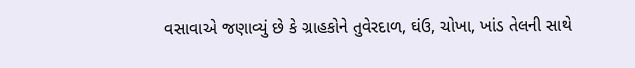વસાવાએ જણાવ્યું છે કે ગ્રાહકોને તુવેરદાળ, ઘંઉ, ચોખા, ખાંડ તેલની સાથે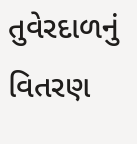તુવેરદાળનું વિતરણ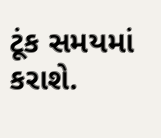ટૂંક સમયમાં કરાશે.